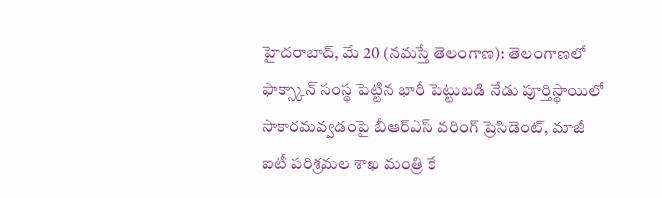హైదరాబాద్, మే 20 (నమస్తే తెలంగాణ): తెలంగాణలో ఫాక్స్కాన్ సంస్థ పెట్టిన భారీ పెట్టుబడి నేడు పూర్తిస్థాయిలో సాకారమవ్వడంపై బీఆర్ఎస్ వరింగ్ ప్రెసిడెంట్, మాజీ ఐటీ పరిశ్రమల శాఖ మంత్రి కే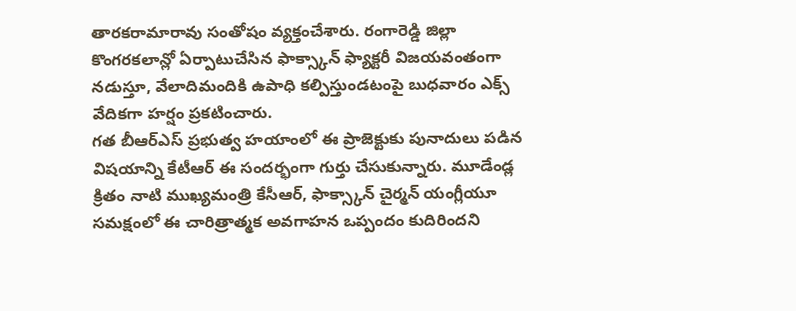తారకరామారావు సంతోషం వ్యక్తంచేశారు. రంగారెడ్డి జిల్లా కొంగరకలాన్లో ఏర్పాటుచేసిన ఫాక్స్కాన్ ఫ్యాక్టరీ విజయవంతంగా నడుస్తూ, వేలాదిమందికి ఉపాధి కల్పిస్తుండటంపై బుధవారం ఎక్స్ వేదికగా హర్షం ప్రకటించారు.
గత బీఆర్ఎస్ ప్రభుత్వ హయాంలో ఈ ప్రాజెక్టుకు పునాదులు పడిన విషయాన్ని కేటీఆర్ ఈ సందర్భంగా గుర్తు చేసుకున్నారు. మూడేండ్ల క్రితం నాటి ముఖ్యమంత్రి కేసీఆర్, ఫాక్స్కాన్ చైర్మన్ యంగ్లీయూ సమక్షంలో ఈ చారిత్రాత్మక అవగాహన ఒప్పందం కుదిరిందని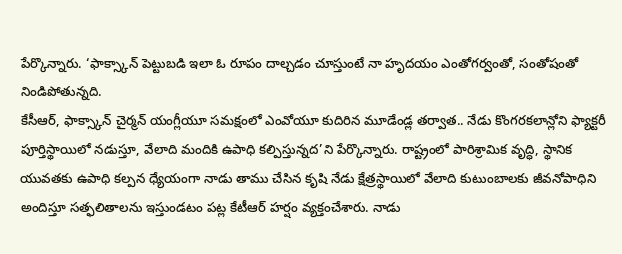పేర్కొన్నారు. ‘ఫాక్స్కాన్ పెట్టుబడి ఇలా ఓ రూపం దాల్చడం చూస్తుంటే నా హృదయం ఎంతోగర్వంతో, సంతోషంతో నిండిపోతున్నది.
కేసీఆర్, ఫాక్స్కాన్ చైర్మన్ యంగ్లీయూ సమక్షంలో ఎంవోయూ కుదిరిన మూడేండ్ల తర్వాత.. నేడు కొంగరకలాన్లోని ఫ్యాక్టరీ పూర్తిస్థాయిలో నడుస్తూ, వేలాది మందికి ఉపాధి కల్పిస్తున్నద’ని పేర్కొన్నారు. రాష్ట్రంలో పారిశ్రామిక వృద్ధి, స్థానిక యువతకు ఉపాధి కల్పన ధ్యేయంగా నాడు తాము చేసిన కృషి నేడు క్షేత్రస్థాయిలో వేలాది కుటుంబాలకు జీవనోపాధిని అందిస్తూ సత్ఫలితాలను ఇస్తుండటం పట్ల కేటీఆర్ హర్షం వ్యక్తంచేశారు. నాడు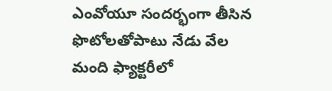ఎంవోయూ సందర్భంగా తీసిన ఫొటోలతోపాటు నేడు వేల మంది ఫ్యాక్టరీలో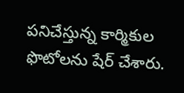పనిచేస్తున్న కార్మికుల ఫొటోలను షేర్ చేశారు.